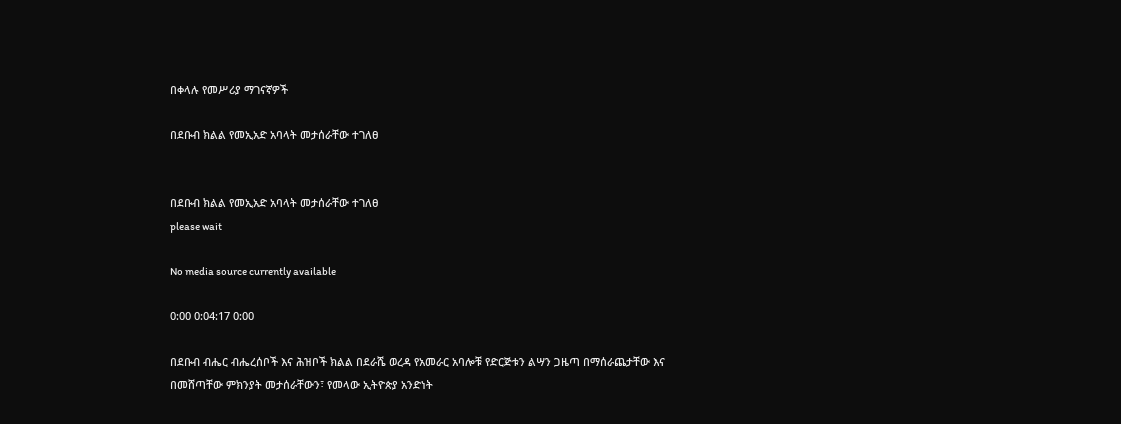በቀላሉ የመሥሪያ ማገናኛዎች

በደቡብ ክልል የመኢአድ አባላት መታሰራቸው ተገለፀ


በደቡብ ክልል የመኢአድ አባላት መታሰራቸው ተገለፀ
please wait

No media source currently available

0:00 0:04:17 0:00

በደቡብ ብሔር ብሔረሰቦች እና ሕዝቦች ክልል በደራሼ ወረዳ የአመራር አባሎቹ የድርጅቱን ልሣን ጋዜጣ በማሰራጨታቸው እና በመሸጣቸው ምክንያት መታሰራቸውን፣ የመላው ኢትዮጵያ አንድነት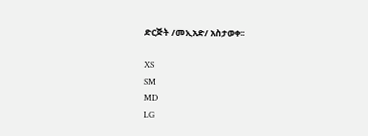ድርጅት /መኢአድ/ አስታወቀ፡፡

XS
SM
MD
LG